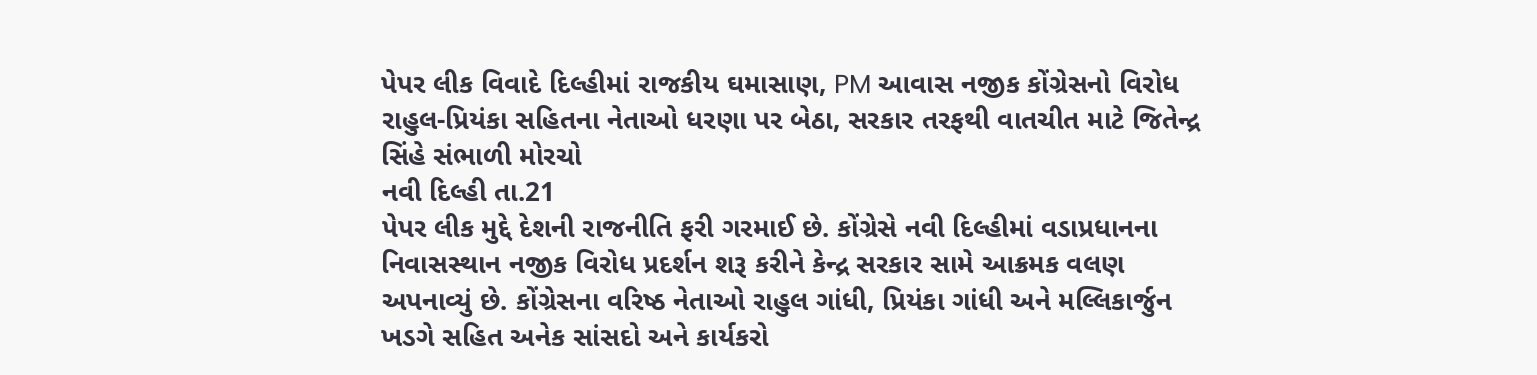પેપર લીક વિવાદે દિલ્હીમાં રાજકીય ઘમાસાણ, PM આવાસ નજીક કોંગ્રેસનો વિરોધ
રાહુલ-પ્રિયંકા સહિતના નેતાઓ ધરણા પર બેઠા, સરકાર તરફથી વાતચીત માટે જિતેન્દ્ર સિંહે સંભાળી મોરચો
નવી દિલ્હી તા.21
પેપર લીક મુદ્દે દેશની રાજનીતિ ફરી ગરમાઈ છે. કોંગ્રેસે નવી દિલ્હીમાં વડાપ્રધાનના નિવાસસ્થાન નજીક વિરોધ પ્રદર્શન શરૂ કરીને કેન્દ્ર સરકાર સામે આક્રમક વલણ અપનાવ્યું છે. કોંગ્રેસના વરિષ્ઠ નેતાઓ રાહુલ ગાંધી, પ્રિયંકા ગાંધી અને મલ્લિકાર્જુન ખડગે સહિત અનેક સાંસદો અને કાર્યકરો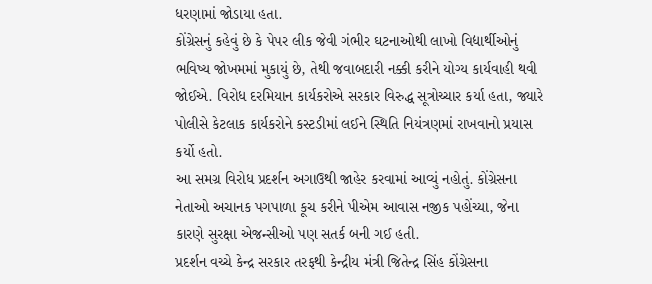ધરણામાં જોડાયા હતા.
કોંગ્રેસનું કહેવું છે કે પેપર લીક જેવી ગંભીર ઘટનાઓથી લાખો વિદ્યાર્થીઓનું ભવિષ્ય જોખમમાં મુકાયું છે, તેથી જવાબદારી નક્કી કરીને યોગ્ય કાર્યવાહી થવી જોઈએ. વિરોધ દરમિયાન કાર્યકરોએ સરકાર વિરુદ્ધ સૂત્રોચ્ચાર કર્યા હતા, જ્યારે પોલીસે કેટલાક કાર્યકરોને કસ્ટડીમાં લઈને સ્થિતિ નિયંત્રણમાં રાખવાનો પ્રયાસ કર્યો હતો.
આ સમગ્ર વિરોધ પ્રદર્શન અગાઉથી જાહેર કરવામાં આવ્યું નહોતું. કોંગ્રેસના નેતાઓ અચાનક પગપાળા કૂચ કરીને પીએમ આવાસ નજીક પહોંચ્યા, જેના કારણે સુરક્ષા એજન્સીઓ પણ સતર્ક બની ગઈ હતી.
પ્રદર્શન વચ્ચે કેન્દ્ર સરકાર તરફથી કેન્દ્રીય મંત્રી જિતેન્દ્ર સિંહ કોંગ્રેસના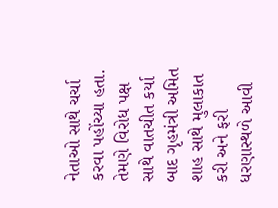નેતાઓ સાથે ચર્ચા કરવા પહોંચ્યા હતા. તેમણે વિરોધ પક્ષ સાથે વાતચીત કર્યા બાદ ગૃહમંત્રી અમિત શાહ સાથે મુલાકાત કરી અને ફરી ધરણાસ્થળે આવી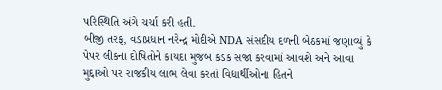પરિસ્થિતિ અંગે ચર્ચા કરી હતી.
બીજી તરફ, વડાપ્રધાન નરેન્દ્ર મોદીએ NDA સંસદીય દળની બેઠકમાં જણાવ્યું કે પેપર લીકના દોષિતોને કાયદા મુજબ કડક સજા કરવામાં આવશે અને આવા મુદ્દાઓ પર રાજકીય લાભ લેવા કરતાં વિદ્યાર્થીઓના હિતને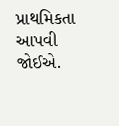પ્રાથમિકતા આપવી જોઈએ.